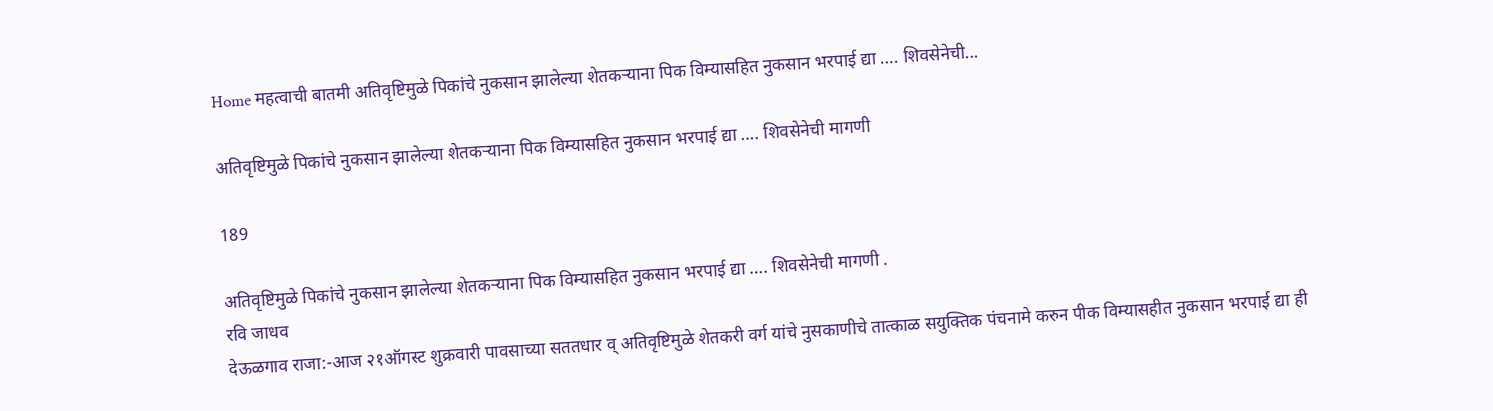Home महत्वाची बातमी अतिवृष्टिमुळे पिकांचे नुकसान झालेल्या शेतकऱ्याना पिक विम्यासहित नुकसान भरपाई द्या …. शिवसेनेची...

अतिवृष्टिमुळे पिकांचे नुकसान झालेल्या शेतकऱ्याना पिक विम्यासहित नुकसान भरपाई द्या …. शिवसेनेची मागणी

189

अतिवृष्टिमुळे पिकांचे नुकसान झालेल्या शेतकऱ्याना पिक विम्यासहित नुकसान भरपाई द्या …. शिवसेनेची मागणी .
रवि जाधव
देऊळगाव राजा:-आज २१ऑगस्ट शुक्रवारी पावसाच्या सततधार व् अतिवृष्टिमुळे शेतकरी वर्ग यांचे नुसकाणीचे तात्काळ सयुक्तिक पंचनामे करुन पीक विम्यासहीत नुकसान भरपाई द्या ही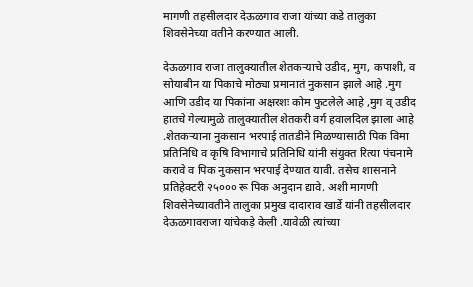मागणी तहसीलदार देऊळगाव राजा यांच्या कडे तालुका शिवसेनेच्या वतीने करण्यात आली.

देऊळगाव राजा तालुक्यातील शेतकऱ्याचे उडीद, मुग, कपाशी, व सोयाबीन या पिकाचे मोठ्या प्रमानातं नुकसान झाले आहे .मुग आणि उडीद या पिकांना अक्षरशः कोम फुटलेले आहे ,मुग व् उडीद हातचे गेल्यामुळे तालुक्यातील शेतकरी वर्ग हवालदिल झाला आहे .शेतकऱ्याना नुकसान भरपाई तातडीने मिळण्यासाठी पिक विमा प्रतिनिधि व कृषि विभागाचे प्रतिनिधि यांनी संयुक्त रित्या पंचनामे करावे व पिक नुकसान भरपाई देण्यात यावी. तसेच शासनाने प्रतिहेक्टरी २५००० रू पिक अनुदान द्यावे. अशी मागणी शिवसेनेच्यावतीने तालुका प्रमुख दादाराव खार्डे यांनी तहसीलदार देऊळगावराजा यांचेकड़े केली .यावेळी त्यांच्या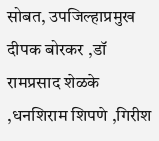सोबत, उपजिल्हाप्रमुख दीपक बोरकर ,डॉ रामप्रसाद शेळके ,धनशिराम शिपणे ,गिरीश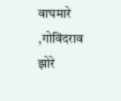वाघमारे ,गोविंदराव झोरे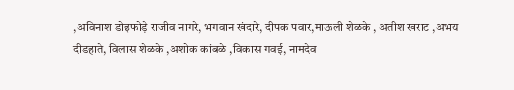,अविनाश डोइफोड़े राजीव नागरे, भगवान खंदारे, दीपक पवार,माऊली शेळके , अतीश खराट ,अभय दीडहाते, विलास शेळके ,अशोक कांबळे ,विकास गवई, नामदेव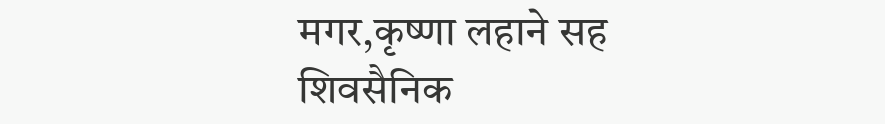मगर,कृष्णा लहाने सह शिवसैनिक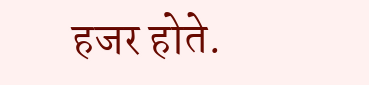हजर होते.